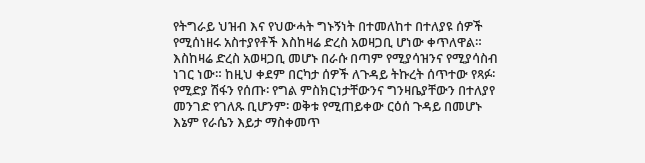የትግራይ ህዝብ እና የህውሓት ግኑኝነት በተመለከተ በተለያዩ ሰዎች የሚሰነዘሩ አስተያየቶች እስከዛሬ ድረስ አወዛጋቢ ሆነው ቀጥለዋል። እስከዛሬ ድረስ አወዛጋቢ መሆኑ በራሱ በጣም የሚያሳዝንና የሚያሳስብ ነገር ነው። ከዚህ ቀደም በርካታ ሰዎች ለጉዳይ ትኩረት ሰጥተው የጻፉ፡ የሚድያ ሽፋን የሰጡ፡ የግል ምስክርነታቸውንና ግንዛቤያቸውን በተለያየ መንገድ የገለጹ ቢሆንም፡ ወቅቱ የሚጠይቀው ርዕሰ ጉዳይ በመሆኑ እኔም የራሴን እይታ ማስቀመጥ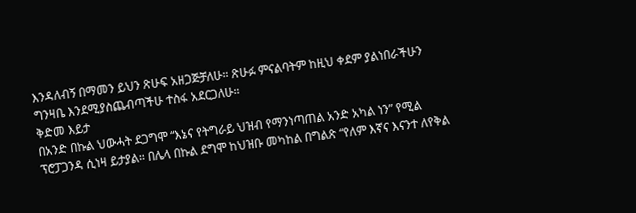እንዳለብኝ በማመን ይህን ጽሁፍ አዘጋጅቻለሁ። ጽሁፉ ምናልባትም ከዚህ ቀደም ያልነበራችሁን ግንዛቤ እንደሚያስጨብጣችሁ ተስፋ አደርጋለሁ።
ቅድመ እይታ
በአንድ በኩል ህውሓት ደጋግሞ “እኔና የትግራይ ህዝብ የማንነጣጠል አንድ አካል ነን” የሚል ፕሮፓጋንዳ ሲነዛ ይታያል። በሌላ በኩል ደግሞ ከህዝቡ መካከል በግልጽ “የለም እኛና እናንተ ለየቅል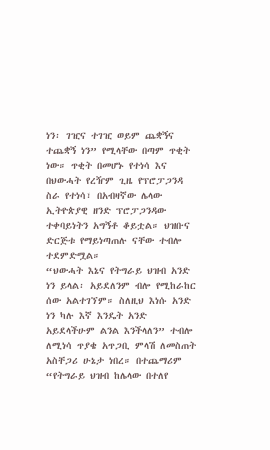ነን፡ ገዢና ተገዢ ወይም ጨቋኝና ተጨቋኝ ነን” የሚላቸው በጣም ጥቂት ነው። ጥቂት በመሆኑ የተነሳ እና በህውሓት የረዥም ጊዜ የፕሮፓጋንዳ ስራ የተነሳ፣ በአብዛኛው ሌላው ኢትዮጵያዊ ዘንድ ፕሮፓጋንዳው ተቀባይነትን አግኝቶ ቆይቷል። ህዝቡና ድርጅቱ የማይነጣጠሉ ናቸው ተብሎ ተደምድሟል።
“ህውሓት እኔና የትግራይ ህዝብ አንድ ነን ይላል፡ አይደለንም ብሎ የሚከራከር ሰው አልተገኘም። ስለዚህ እነሱ አንድ ነን ካሉ እኛ እንዴት አንድ አይደላችሁም ልንል እንችላለን” ተብሎ ለሚነሳ ጥያቄ አጥጋቢ ምላሽ ለመስጠት አስቸጋሪ ሁኔታ ነበረ። በተጨማሪም “የትግራይ ህዝብ ከሌላው በተለየ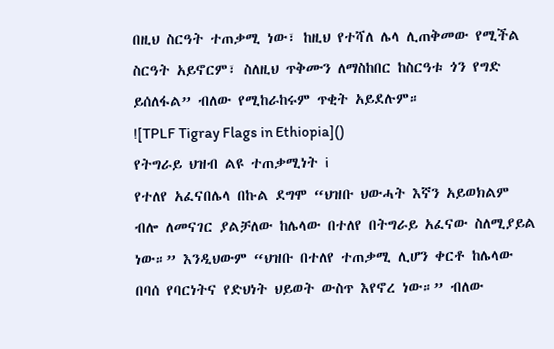በዚህ ስርዓት ተጠቃሚ ነው፣ ከዚህ የተሻለ ሌላ ሊጠቅመው የሚችል ስርዓት አይኖርም፣ ስለዚህ ጥቅሙን ለማስከበር ከስርዓቱ ጎን የግድ ይሰለፋል” ብለው የሚከራከሩም ጥቂት አይደሉም።
![TPLF Tigray Flags in Ethiopia]()
የትግራይ ህዝብ ልዩ ተጠቃሚነት i
የተለየ አፈናበሌላ በኩል ደግሞ “ህዝቡ ህውሓት እኛን አይወክልም ብሎ ለመናገር ያልቻለው ከሌላው በተለየ በትግራይ አፈናው ስለሚያይል ነው።” እንዲህውም “ህዝቡ በተለየ ተጠቃሚ ሊሆን ቀርቶ ከሌላው በባሰ የባርነትና የድህነት ህይወት ውስጥ እየኖረ ነው።” ብለው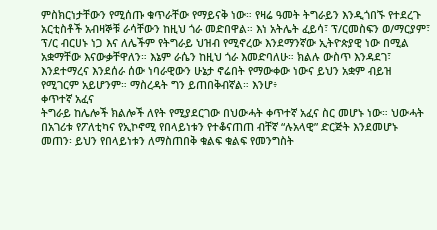ምስክርነታቸውን የሚሰጡ ቁጥራቸው የማይናቅ ነው። የዛሬ ዓመት ትግራይን እንዲጎበኙ የተደረጉ አርቲስቶች አብዛኞቹ ራሳቸውን ከዚህ ጎራ መድበዋል። እነ አትሌት ፈይሳ፣ ፕ/ርመስፍን ወ/ማርያም፣ ፕ/ር ብርሀኑ ነጋ እና ለሌችም የትግራይ ህዝብ የሚኖረው እንደማንኛው ኢትዮጵያዊ ነው በሚል አቋማቸው እናውቃቸዋለን። እኔም ራሴን ከዚህ ጎራ እመድባለሁ። ክልሉ ውስጥ እንዳደገ፣ እንደተማረና እንደሰራ ሰው ነባራዊውን ሁኔታ ኖሬበት የማውቀው ነውና ይህን አቋም ብይዝ የሚገርም አይሆንም። ማስረዳት ግን ይጠበቅብኛል። እንሆ፥
ቀጥተኛ አፈና
ትግራይ ከሌሎች ክልሎች ለየት የሚያደርገው በህውሓት ቀጥተኛ አፈና ስር መሆኑ ነው። ህውሓት በአገሪቱ የፖለቲካና የኢኮኖሚ የበላይነቱን የተቆናጠጠ ብቸኛ “ሉአላዊ” ድርጅት እንደመሆኑ መጠን፡ ይህን የበላይነቱን ለማስጠበቅ ቁልፍ ቁልፍ የመንግስት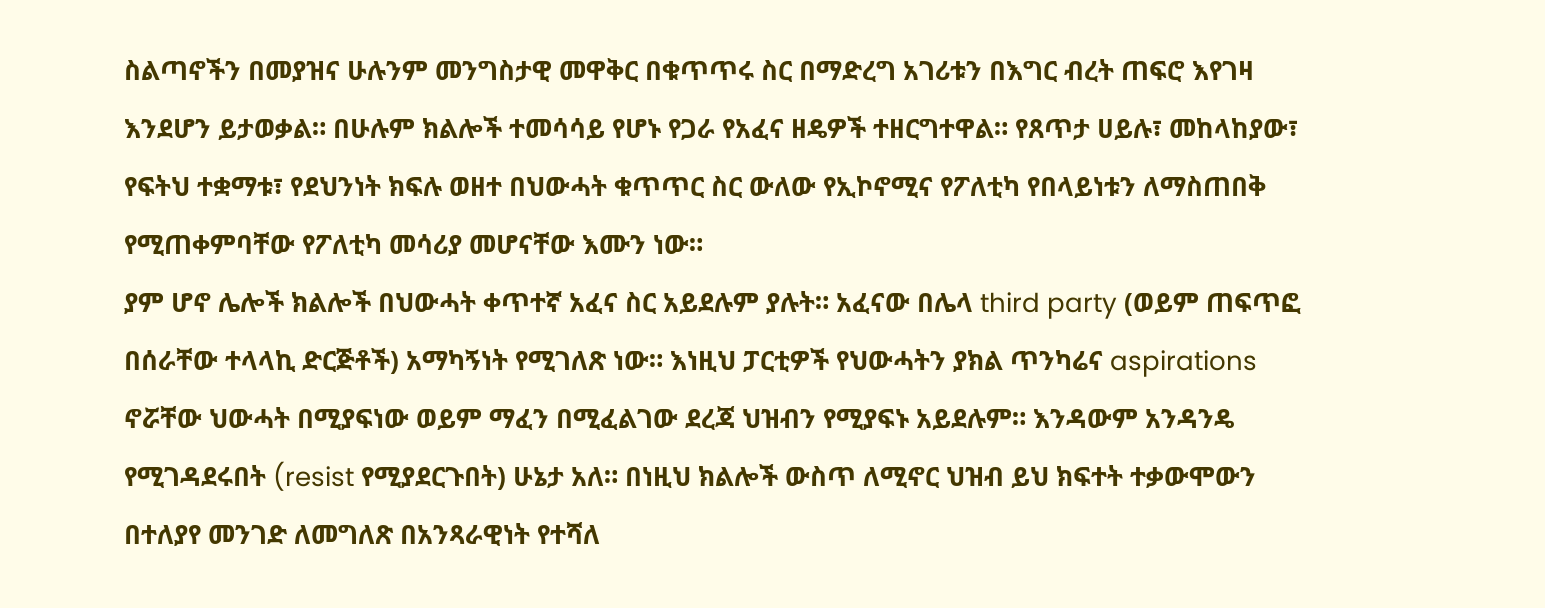ስልጣኖችን በመያዝና ሁሉንም መንግስታዊ መዋቅር በቁጥጥሩ ስር በማድረግ አገሪቱን በእግር ብረት ጠፍሮ እየገዛ እንደሆን ይታወቃል። በሁሉም ክልሎች ተመሳሳይ የሆኑ የጋራ የአፈና ዘዴዎች ተዘርግተዋል። የጸጥታ ሀይሉ፣ መከላከያው፣ የፍትህ ተቋማቱ፣ የደህንነት ክፍሉ ወዘተ በህውሓት ቁጥጥር ስር ውለው የኢኮኖሚና የፖለቲካ የበላይነቱን ለማስጠበቅ የሚጠቀምባቸው የፖለቲካ መሳሪያ መሆናቸው እሙን ነው።
ያም ሆኖ ሌሎች ክልሎች በህውሓት ቀጥተኛ አፈና ስር አይደሉም ያሉት። አፈናው በሌላ third party (ወይም ጠፍጥፎ በሰራቸው ተላላኪ ድርጅቶች) አማካኝነት የሚገለጽ ነው። እነዚህ ፓርቲዎች የህውሓትን ያክል ጥንካሬና aspirations ኖሯቸው ህውሓት በሚያፍነው ወይም ማፈን በሚፈልገው ደረጃ ህዝብን የሚያፍኑ አይደሉም። እንዳውም አንዳንዴ የሚገዳደሩበት (resist የሚያደርጉበት) ሁኔታ አለ። በነዚህ ክልሎች ውስጥ ለሚኖር ህዝብ ይህ ክፍተት ተቃውሞውን በተለያየ መንገድ ለመግለጽ በአንጻራዊነት የተሻለ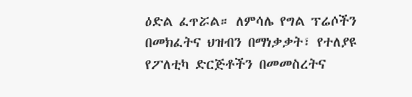ዕድል ፈጥሯል። ለምሳሌ የግል ፕሬሶችን በመክፈትና ህዝብን በማነቃቃት፣ የተለያዩ የፖለቲካ ድርጅቶችን በመመስረትና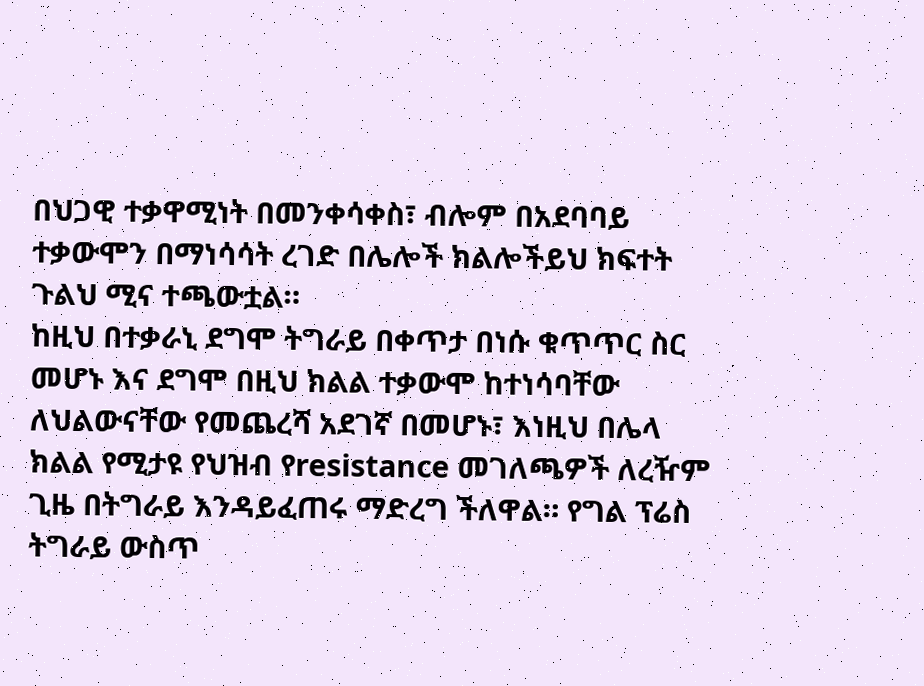በህጋዊ ተቃዋሚነት በመንቀሳቀስ፣ ብሎም በአደባባይ ተቃውሞን በማነሳሳት ረገድ በሌሎች ክልሎችይህ ክፍተት ጉልህ ሚና ተጫውቷል።
ከዚህ በተቃራኒ ደግሞ ትግራይ በቀጥታ በነሱ ቁጥጥር ስር መሆኑ እና ደግሞ በዚህ ክልል ተቃውሞ ከተነሳባቸው ለህልውናቸው የመጨረሻ አደገኛ በመሆኑ፣ እነዚህ በሌላ ክልል የሚታዩ የህዝብ የresistance መገለጫዎች ለረዥም ጊዜ በትግራይ እንዳይፈጠሩ ማድረግ ችለዋል። የግል ፕሬስ ትግራይ ውስጥ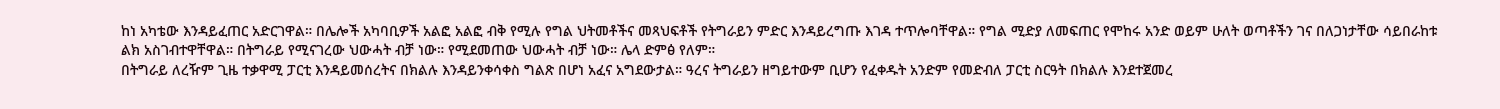ከነ አካቴው እንዳይፈጠር አድርገዋል። በሌሎች አካባቢዎች አልፎ አልፎ ብቅ የሚሉ የግል ህትመቶችና መጻህፍቶች የትግራይን ምድር እንዳይረግጡ እገዳ ተጥሎባቸዋል። የግል ሚድያ ለመፍጠር የሞከሩ አንድ ወይም ሁለት ወጣቶችን ገና በለጋነታቸው ሳይበራከቱ ልክ አስገብተዋቸዋል። በትግራይ የሚናገረው ህውሓት ብቻ ነው። የሚደመጠው ህውሓት ብቻ ነው። ሌላ ድምፅ የለም።
በትግራይ ለረዥም ጊዜ ተቃዋሚ ፓርቲ እንዳይመሰረትና በክልሉ እንዳይንቀሳቀስ ግልጽ በሆነ አፈና አግደውታል። ዓረና ትግራይን ዘግይተውም ቢሆን የፈቀዱት አንድም የመድብለ ፓርቲ ስርዓት በክልሉ እንደተጀመረ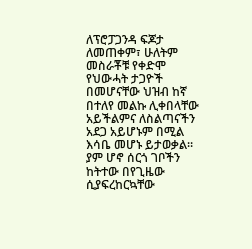ለፕሮፓጋንዳ ፍጆታ ለመጠቀም፣ ሁለትም መስራቾቹ የቀድሞ የህውሓት ታጋዮች በመሆናቸው ህዝብ ከኛ በተለየ መልኩ ሊቀበላቸው አይችልምና ለስልጣናችን አደጋ አይሆኑም በሚል እሳቤ መሆኑ ይታወቃል። ያም ሆኖ ሰርጎ ገቦችን ከትተው በየጊዜው ሲያፍረከርኳቸው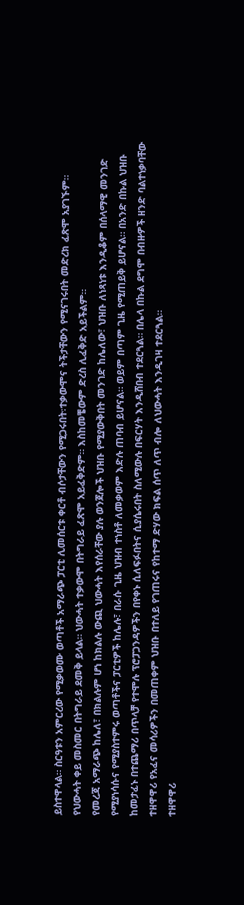ይስተዋላል። ስርዓቱን አምርረው የሚቃወሙ ወጣቶች አማራጭ ፓርቲ ሊመሰርቱ ቀርቶ ብሶታቸውን የሚጋሩበት፡ተቃውሞና ትችታቸውን የሚናገሩበት መድረክ ፈጽሞ አያገኙም። የህውሓት ቀይ መስመር በትግራይ ደመቅ ይላል። ህውሓት ተቃውሞ በትግራይ ፈጽሞ አይፈቅድም። እስከመቼውም ድረስ ሊፈቅድ አይችልም።
የመረጃ አማራጭ ከሌለ፣ በክልሉም ሆነ ከክልሉ ውጪ ህውሓት እየሰራቸው ያሉ ወንጀሎች ህዝቡ የሚያውቅበት መንገድ ከሌለው፣ ህዝቡ ለነጻነቱ እንዲቆም በሰላማዊ መንገድ የሚያነሳሱና የሚያስተምሩ ወጣቶችና ፓርቲዎች ከሌሉ፣ በራሱ ጊዜ ህዝብ ተነስቶ ለመቃወም እድሉ ጠባብ ይሆናል። ወይም በጣም ጊዜ የሚጠይቅ ይሆናል። በአንድ በኩል ህዝቡ ከመታፈኑ በተጨማሪ በጥላቻ የተሞሉ ፕሮፓጋንዳዎችን በየቀኑ ሲለፍፉበትና ሲያሴሩበት ስለሚውሉ በፍርሃት እንዲሸበብ ተደርጓል። በሌላ በኩል ደግሞ በብዙዎች ዘንድ ባልተነቃባቸው ተዘዋዋሪ የአፈና መሳሪዎችን በመጠቀም ህዝቡ በተለይ የገጠሩና የከተማ ድሃው ክፍል ሰጥ ለጥ ብሎ ለህውሓት እንዲገዛ ተደርጓል።
ተዘዋዋሪ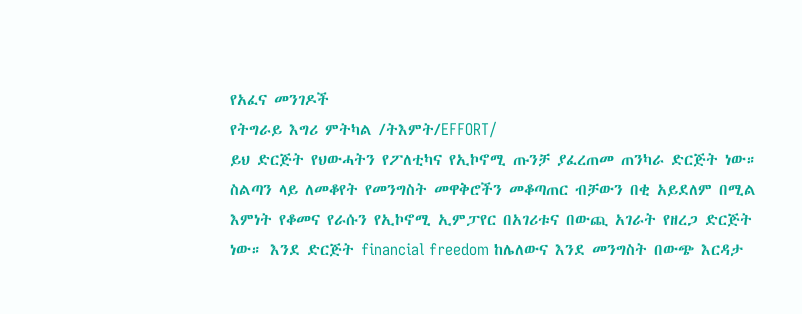የአፈና መንገዶች
የትግራይ እግሪ ምትካል /ትእምት/EFFORT/
ይህ ድርጅት የህውሓትን የፖለቲካና የኢኮኖሚ ጡንቻ ያፈረጠመ ጠንካራ ድርጅት ነው። ስልጣን ላይ ለመቆየት የመንግስት መዋቅሮችን መቆጣጠር ብቻውን በቂ አይደለም በሚል እምነት የቆመና የራሱን የኢኮኖሚ ኢምፓየር በአገሪቱና በውጪ አገራት የዘረጋ ድርጅት ነው። እንደ ድርጅት financial freedom ከሌለውና እንደ መንግስት በውጭ እርዳታ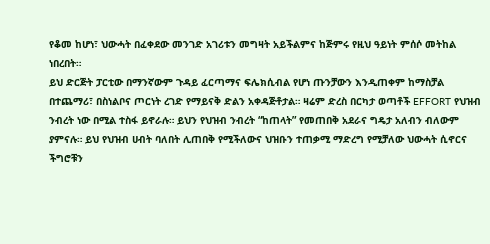የቆመ ከሆነ፣ ህውሓት በፈቀደው መንገድ አገሪቱን መግዛት አይችልምና ከጅምሩ የዚህ ዓይነት ምሰሶ መትከል ነበረበት።
ይህ ድርጅት ፓርቲው በማንኛውም ጉዳይ ፈርጣማና ፍሌክሲብል የሆነ ጡንቻውን እንዲጠቀም ከማስቻል በተጨማሪ፣ በስነልቦና ጦርነት ረገድ የማይናቅ ድልን አቀዳጅቶታል። ዛሬም ድረስ በርካታ ወጣቶች EFFORT የህዝብ ንብረት ነው በሚል ተስፋ ይኖራሉ። ይህን የህዝብ ንብረት “ከጠላት” የመጠበቅ አደራና ግዴታ አለብን ብለውም ያምናሉ። ይህ የህዝብ ሀብት ባለበት ሊጠበቅ የሚችለውና ህዝቡን ተጠቃሚ ማድረግ የሚቻለው ህውሓት ሲኖርና ችግሮቹን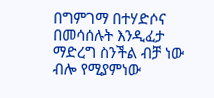በግምገማ በተሃድሶና በመሳሰሉት እንዲፈታ ማድረግ ስንችል ብቻ ነው ብሎ የሚያምነው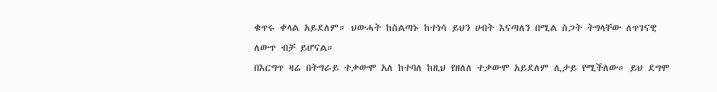ቁጥሩ ቀላል አይደለም። ህውሓት ከስልጣኑ ከተነሳ ይህን ሀብት እናጣለን በሚል ስጋት ትግላቸው ለጥገናዊ ለውጥ ብቻ ይሆናል።
በእርግጥ ዛሬ በትግራይ ተቃውሞ አለ ከተባለ ከዚህ የዘለለ ተቃውሞ አይደለም ሊታይ የሚችለው። ይህ ደግሞ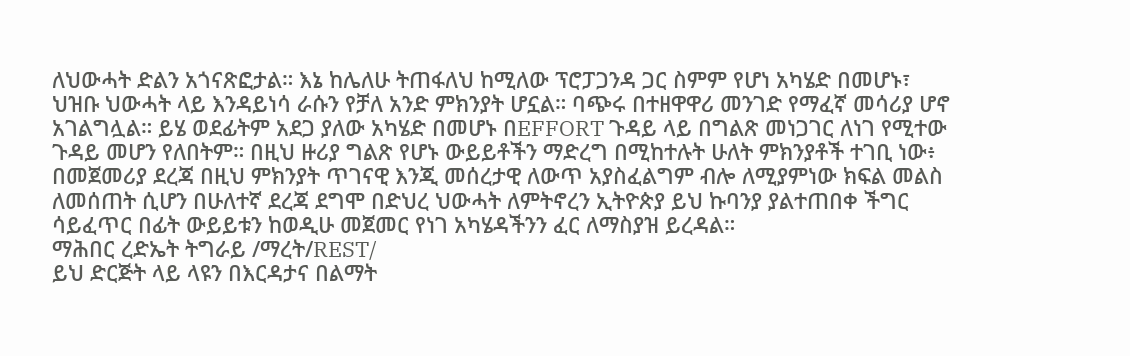ለህውሓት ድልን አጎናጽፎታል። እኔ ከሌለሁ ትጠፋለህ ከሚለው ፕሮፓጋንዳ ጋር ስምም የሆነ አካሄድ በመሆኑ፣ ህዝቡ ህውሓት ላይ እንዳይነሳ ራሱን የቻለ አንድ ምክንያት ሆኗል። ባጭሩ በተዘዋዋሪ መንገድ የማፈኛ መሳሪያ ሆኖ አገልግሏል። ይሄ ወደፊትም አደጋ ያለው አካሄድ በመሆኑ በEFFORT ጉዳይ ላይ በግልጽ መነጋገር ለነገ የሚተው ጉዳይ መሆን የለበትም። በዚህ ዙሪያ ግልጽ የሆኑ ውይይቶችን ማድረግ በሚከተሉት ሁለት ምክንያቶች ተገቢ ነው፥ በመጀመሪያ ደረጃ በዚህ ምክንያት ጥገናዊ እንጂ መሰረታዊ ለውጥ አያስፈልግም ብሎ ለሚያምነው ክፍል መልስ ለመሰጠት ሲሆን በሁለተኛ ደረጃ ደግሞ በድህረ ህውሓት ለምትኖረን ኢትዮጵያ ይህ ኩባንያ ያልተጠበቀ ችግር ሳይፈጥር በፊት ውይይቱን ከወዲሁ መጀመር የነገ አካሄዳችንን ፈር ለማስያዝ ይረዳል።
ማሕበር ረድኤት ትግራይ /ማረት/REST/
ይህ ድርጅት ላይ ላዩን በእርዳታና በልማት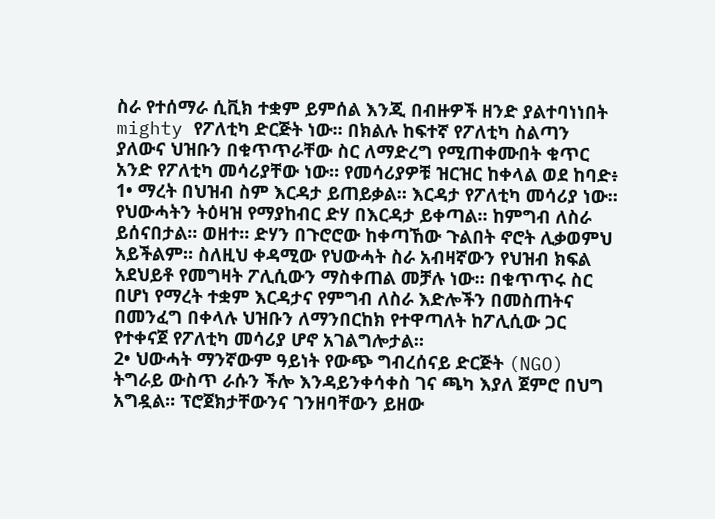ስራ የተሰማራ ሲቪክ ተቋም ይምሰል እንጂ በብዙዎች ዘንድ ያልተባነነበት mighty የፖለቲካ ድርጅት ነው። በክልሉ ከፍተኛ የፖለቲካ ስልጣን ያለውና ህዝቡን በቁጥጥራቸው ስር ለማድረግ የሚጠቀሙበት ቁጥር አንድ የፖለቲካ መሳሪያቸው ነው። የመሳሪያዎቹ ዝርዝር ከቀላል ወደ ከባድ፥
1• ማረት በህዝብ ስም እርዳታ ይጠይቃል። እርዳታ የፖለቲካ መሳሪያ ነው። የህውሓትን ትዕዛዝ የማያከብር ድሃ በእርዳታ ይቀጣል። ከምግብ ለስራ ይሰናበታል። ወዘተ። ድሃን በጉሮሮው ከቀጣኸው ጉልበት ኖሮት ሊቃወምህ አይችልም። ስለዚህ ቀዳሚው የህውሓት ስራ አብዛኛውን የህዝብ ክፍል አደህይቶ የመግዛት ፖሊሲውን ማስቀጠል መቻሉ ነው። በቁጥጥሩ ስር በሆነ የማረት ተቋም እርዳታና የምግብ ለስራ እድሎችን በመስጠትና በመንፈግ በቀላሉ ህዝቡን ለማንበርከክ የተዋጣለት ከፖሊሲው ጋር የተቀናጀ የፖለቲካ መሳሪያ ሆኖ አገልግሎታል።
2• ህውሓት ማንኛውም ዓይነት የውጭ ግብረሰናይ ድርጅት (NGO) ትግራይ ውስጥ ራሱን ችሎ እንዳይንቀሳቀስ ገና ጫካ እያለ ጀምሮ በህግ አግዷል። ፕሮጀክታቸውንና ገንዘባቸውን ይዘው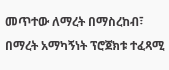መጥተው ለማረት በማስረከብ፣ በማረት አማካኝነት ፕሮጀክቱ ተፈጻሚ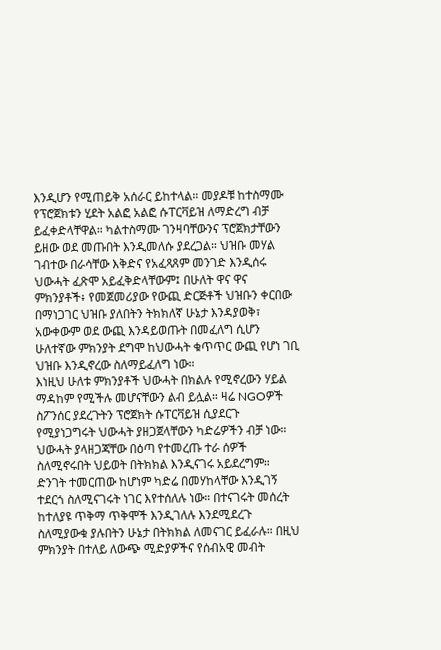እንዲሆን የሚጠይቅ አሰራር ይከተላል። መያዶቹ ከተስማሙ የፕሮጀክቱን ሂደት አልፎ አልፎ ሱፐርቫይዝ ለማድረግ ብቻ ይፈቀድላቸዋል። ካልተስማሙ ገንዛባቸውንና ፕሮጀክታቸውን ይዘው ወደ መጡበት እንዲመለሱ ያደረጋል። ህዝቡ መሃል ገብተው በራሳቸው እቅድና የአፈጻጸም መንገድ እንዲሰሩ ህውሓት ፈጽሞ አይፈቅድላቸውም፤ በሁለት ዋና ዋና ምክንያቶች፥ የመጀመሪያው የውጪ ድርጅቶች ህዝቡን ቀርበው በማነጋገር ህዝቡ ያለበትን ትክክለኛ ሁኔታ እንዳያወቅ፣ አውቀውም ወደ ውጪ እንዳይወጡት በመፈለግ ሲሆን ሁለተኛው ምክንያት ደግሞ ከህውሓት ቁጥጥር ውጪ የሆነ ገቢ ህዝቡ እንዲኖረው ስለማይፈለግ ነው።
እነዚህ ሁለቱ ምክንያቶች ህውሓት በክልሉ የሚኖረውን ሃይል ማዳከም የሚችሉ መሆናቸውን ልብ ይሏል። ዛሬ NGOዎች ስፖንሰር ያደረጉትን ፕሮጀክት ሱፐርቫይዝ ሲያደርጉ የሚያነጋግሩት ህውሓት ያዘጋጀላቸውን ካድሬዎችን ብቻ ነው። ህውሓት ያላዘጋጃቸው በዕጣ የተመረጡ ተራ ሰዎች ስለሚኖሩበት ህይወት በትክክል እንዲናገሩ አይደረግም። ድንገት ተመርጠው ከሆነም ካድሬ በመሃከላቸው እንዲገኝ ተደርጎ ስለሚናገሩት ነገር እየተሰለሉ ነው። በተናገሩት መሰረት ከተለያዩ ጥቅማ ጥቅሞች እንዲገለሉ እንደሚደረጉ ስለሚያውቁ ያሉበትን ሁኔታ በትክክል ለመናገር ይፈራሉ። በዚህ ምክንያት በተለይ ለውጭ ሚድያዎችና የሰብአዊ መብት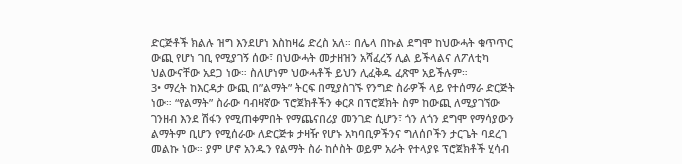ድርጅቶች ክልሉ ዝግ እንደሆነ እስከዛሬ ድረስ አለ። በሌላ በኩል ደግሞ ከህውሓት ቁጥጥር ውጪ የሆነ ገቢ የሚያገኝ ሰው፣ በህውሓት መታዘዝን አሻፈረኝ ሊል ይችላልና ለፖለቲካ ህልውናቸው አደጋ ነው። ስለሆነም ህውሓቶች ይህን ሊፈቅዱ ፈጽሞ አይችሉም።
3• ማረት ከእርዳታ ውጪ በ”ልማት” ትርፍ በሚያስገኙ የንግድ ስራዎች ላይ የተሰማራ ድርጅት ነው። “የልማት” ስራው ባብዛኛው ፕሮጀክቶችን ቀርጾ በፕሮጀክት ስም ከውጪ ለሚያገኘው ገንዘብ እንደ ሽፋን የሚጠቀምበት የማጨናበሪያ መንገድ ሲሆን፣ ጎን ለጎን ደግሞ የማሳያውን ልማትም ቢሆን የሚሰራው ለድርጅቱ ታዛዥ የሆኑ አካባቢዎችንና ግለሰቦችን ታርጌት ባደረገ መልኩ ነው። ያም ሆኖ አንዱን የልማት ስራ ከሶስት ወይም አራት የተላያዩ ፕሮጀክቶች ሂሳብ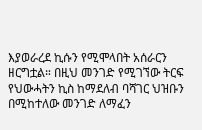እያወራረደ ኪሱን የሚሞላበት አሰራርን ዘርግቷል። በዚህ መንገድ የሚገኘው ትርፍ የህውሓትን ኪስ ከማደለብ ባሻገር ህዝቡን በሚከተለው መንገድ ለማፈን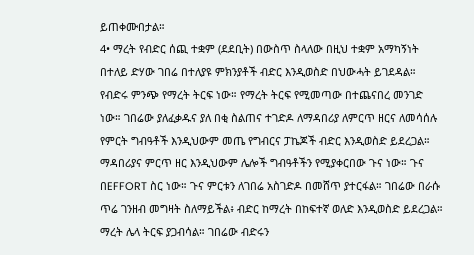ይጠቀሙበታል።
4• ማረት የብድር ሰጪ ተቋም (ደደቢት) በውስጥ ስላለው በዚህ ተቋም አማካኝነት በተለይ ድሃው ገበሬ በተለያዩ ምክንያቶች ብድር እንዲወስድ በህውሓት ይገደዳል። የብድሩ ምንጭ የማረት ትርፍ ነው። የማረት ትርፍ የሚመጣው በተጨናበረ መንገድ ነው። ገበሬው ያለፈቃዱና ያለ በቂ ስልጠና ተገድዶ ለማዳበሪያ ለምርጥ ዘርና ለመሳሰሉ የምርት ግብዓቶች እንዲህውም መጤ የግብርና ፓኬጆች ብድር እንዲወስድ ይደረጋል። ማዳበሪያና ምርጥ ዘር እንዲህውም ሌሎች ግብዓቶችን የሚያቀርበው ጉና ነው። ጉና በEFFORT ስር ነው። ጉና ምርቱን ለገበሬ አስገድዶ በመሸጥ ያተርፋል። ገበሬው በራሱ ጥሬ ገንዘብ መግዛት ስለማይችል፥ ብድር ከማረት በከፍተኛ ወለድ እንዲወስድ ይደረጋል። ማረት ሌላ ትርፍ ያጋብሳል። ገበሬው ብድሩን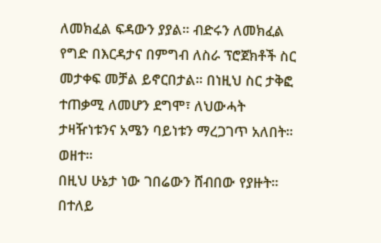ለመክፈል ፍዳውን ያያል። ብድሩን ለመክፈል የግድ በእርዳታና በምግብ ለስራ ፕሮጀክቶች ስር መታቀፍ መቻል ይኖርበታል። በነዚህ ስር ታቅፎ ተጠቃሚ ለመሆን ደግሞ፣ ለህውሓት ታዛዥነቱንና አሜን ባይነቱን ማረጋገጥ አለበት። ወዘተ።
በዚህ ሁኔታ ነው ገበሬውን ሸብበው የያዙት። በተለይ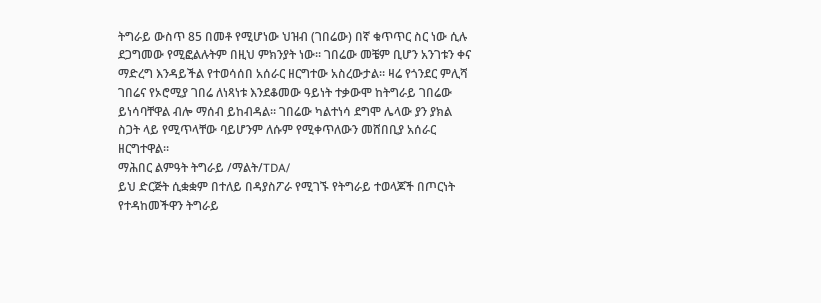ትግራይ ውስጥ 85 በመቶ የሚሆነው ህዝብ (ገበሬው) በኛ ቁጥጥር ስር ነው ሲሉ ደጋግመው የሚፎልሉትም በዚህ ምክንያት ነው። ገበሬው መቼም ቢሆን አንገቱን ቀና ማድረግ እንዳይችል የተወሳሰበ አሰራር ዘርግተው አስረውታል። ዛሬ የጎንደር ምሊሻ ገበሬና የኦሮሚያ ገበሬ ለነጻነቱ እንደቆመው ዓይነት ተቃውሞ ከትግራይ ገበሬው ይነሳባቸዋል ብሎ ማሰብ ይከብዳል። ገበሬው ካልተነሳ ደግሞ ሌላው ያን ያክል ስጋት ላይ የሚጥላቸው ባይሆንም ለሱም የሚቀጥለውን መሸበቢያ አሰራር ዘርግተዋል።
ማሕበር ልምዓት ትግራይ /ማልት/TDA/
ይህ ድርጅት ሲቋቋም በተለይ በዳያስፖራ የሚገኙ የትግራይ ተወላጆች በጦርነት የተዳከመችዋን ትግራይ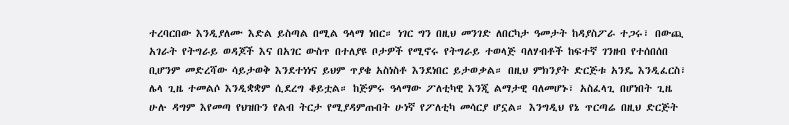ተረባርበው እንዲያለሙ እድል ይስጣል በሚል ዓላማ ነበር። ነገር ግን በዚህ መንገድ ለበርካታ ዓመታት ከዳያስፖራ ተጋሩ፣ በውጪ አገራት የትግራይ ወዳጆች እና በአገር ውስጥ በተለያዩ ቦታዎች የሚኖሩ የትግራይ ተወላጅ ባለሃብቶች ከፍተኛ ገንዘብ የተሰበሰበ ቢሆንም መድረሻው ሳይታወቅ እንደተነነና ይህም ጥያቄ አስነስቶ እንደነበር ይታወቃል። በዚህ ምክንያት ድርጅቱ አንዴ እንዲፈርስ፣ ሌላ ጊዜ ተመልሶ እንዲቋቋም ሲደረግ ቆይቷል። ከጅምሩ ዓላማው ፖለቲካዊ እንጂ ልማታዊ ባለመሆኑ፣ አስፈላጊ በሆነበት ጊዜ ሁሉ ዳግም እየመጣ የህዝቡን የልብ ትርታ የሚያዳምጡበት ሁነኛ የፖለቲካ መሳርያ ሆኗል። እንግዲህ የኔ ጥርጣሬ በዚህ ድርጅት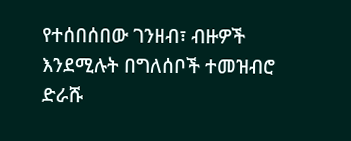የተሰበሰበው ገንዘብ፣ ብዙዎች እንደሚሉት በግለሰቦች ተመዝብሮ ድራሹ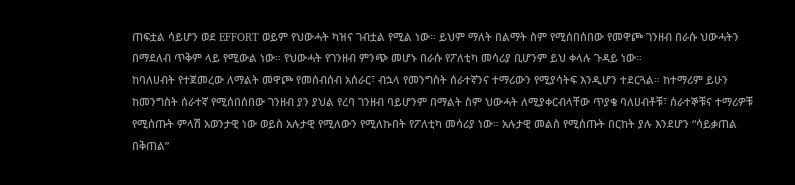ጠፍቷል ሳይሆን ወደ EFFORT ወይም የህውሓት ካዝና ገብቷል የሚል ነው። ይህም ማለት በልማት ስም የሚሰበሰበው የመዋጮ ገንዘብ በራሱ ህውሓትን በማደለብ ጥቅም ላይ የሚውል ነው። የህውሓት የገንዘብ ምንጭ መሆኑ በራሱ የፖለቲካ መሳሪያ ቢሆንም ይህ ቀላሉ ጉዳይ ነው።
ከባለሀብት የተጀመረው ለማልት መዋጮ የመሰብሰብ አሰራር፣ ብኋላ የመንግስት ሰራተኛንና ተማሪውን የሚያሳትፍ እንዲሆን ተደርጓል። ከተማሪም ይሁን ከመንግስት ሰራተኛ የሚሰበሰበው ገንዘብ ያን ያህል የረባ ገንዘብ ባይሆንም በማልት ስም ህውሓት ለሚያቀርብላቸው ጥያቄ ባለሀብቶቹ፣ ሰራተኞቹና ተማሪዎቹ የሚሰጡት ምላሽ አወንታዊ ነው ወይስ አሉታዊ የሚለውን የሚለኩበት የፖለቲካ መሳሪያ ነው። አሉታዊ መልስ የሚሰጡት በርከት ያሉ እንደሆን “ሳይቃጠል በቅጠል”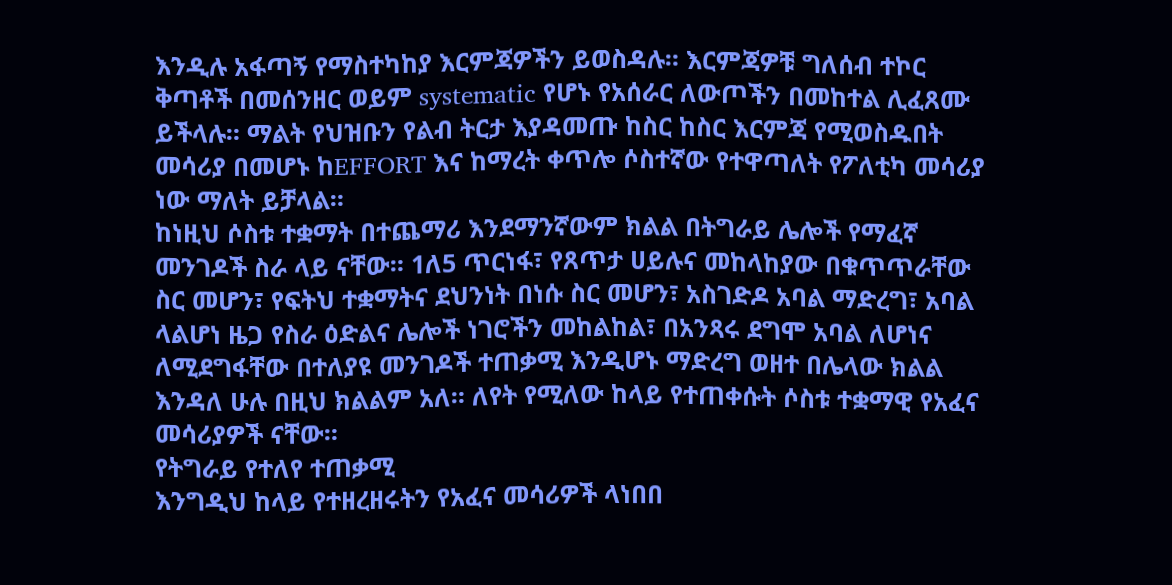እንዲሉ አፋጣኝ የማስተካከያ እርምጃዎችን ይወስዳሉ። እርምጃዎቹ ግለሰብ ተኮር ቅጣቶች በመሰንዘር ወይም systematic የሆኑ የአሰራር ለውጦችን በመከተል ሊፈጸሙ ይችላሉ። ማልት የህዝቡን የልብ ትርታ እያዳመጡ ከስር ከስር እርምጃ የሚወስዱበት መሳሪያ በመሆኑ ከEFFORT እና ከማረት ቀጥሎ ሶስተኛው የተዋጣለት የፖለቲካ መሳሪያ ነው ማለት ይቻላል።
ከነዚህ ሶስቱ ተቋማት በተጨማሪ እንደማንኛውም ክልል በትግራይ ሌሎች የማፈኛ መንገዶች ስራ ላይ ናቸው። 1ለ5 ጥርነፋ፣ የጸጥታ ሀይሉና መከላከያው በቁጥጥራቸው ስር መሆን፣ የፍትህ ተቋማትና ደህንነት በነሱ ስር መሆን፣ አስገድዶ አባል ማድረግ፣ አባል ላልሆነ ዜጋ የስራ ዕድልና ሌሎች ነገሮችን መከልከል፣ በአንጻሩ ደግሞ አባል ለሆነና ለሚደግፋቸው በተለያዩ መንገዶች ተጠቃሚ እንዲሆኑ ማድረግ ወዘተ በሌላው ክልል እንዳለ ሁሉ በዚህ ክልልም አለ። ለየት የሚለው ከላይ የተጠቀሱት ሶስቱ ተቋማዊ የአፈና መሳሪያዎች ናቸው።
የትግራይ የተለየ ተጠቃሚ
እንግዲህ ከላይ የተዘረዘሩትን የአፈና መሳሪዎች ላነበበ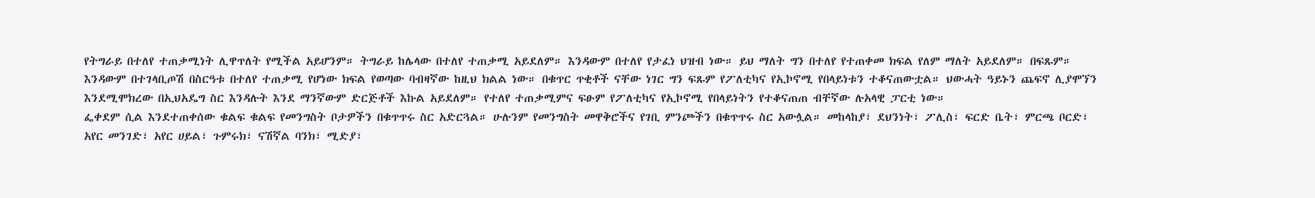የትግራይ በተለየ ተጠቃሚነት ሊዋጥለት የሚችል አይሆንም። ትግራይ ከሌላው በተለየ ተጠቃሚ አይደለም። እንዳውም በተለየ የታፈነ ህዝብ ነው። ይህ ማለት ግን በተለየ የተጠቀመ ክፍል የለም ማለት አይደለም። በፍጹም። እንዳውም በተገላቢጦሽ በስርዓቱ በተለየ ተጠቃሚ የሆነው ክፍል የወጣው ባብዛኛው ከዚህ ክልል ነው። በቁጥር ጥቂቶች ናቸው ነገር ግን ፍጹም የፖለቲካና የኢኮኖሚ የበላይነቱን ተቆናጠውቷል። ህውሓት ዓይኑን ጨፍኖ ሊያሞኘን እንደሚሞክረው በኢህአዴግ ስር እንዳሉት እንደ ማንኛውም ድርጅቶች እኩል አይደለም። የተለየ ተጠቃሚምና ፍፁም የፖለቲካና የኢኮኖሚ የበላይነትን የተቆናጠጠ ብቸኛው ሉአላዊ ፓርቲ ነው።
ፌቀደም ሲል እንደተጠቀሰው ቁልፍ ቁልፍ የመንግስት ቦታዎችን በቁጥጥሩ ስር አድርጓል። ሁሉንም የመንግስት መዋቅሮችና የገቢ ምንጮችን በቁጥጥሩ ስር አውሏል። መከላከያ፣ ደህንነት፣ ፖሊስ፣ ፍርድ ቤት፣ ምርጫ ቦርድ፣ አየር መንገድ፣ አየር ሀይል፣ ጉምሩክ፣ ናሽኛል ባንክ፣ ሚድያ፣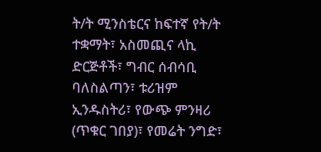ት/ት ሚንስቴርና ከፍተኛ የት/ት ተቋማት፣ አስመጪና ላኪ ድርጅቶች፣ ግብር ሰብሳቢ ባለስልጣን፣ ቱሪዝም ኢንዱስትሪ፣ የውጭ ምንዛሪ (ጥቁር ገበያ)፣ የመሬት ንግድ፣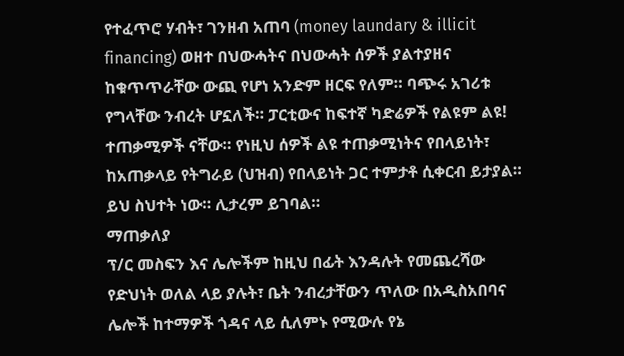የተፈጥሮ ሃብት፣ ገንዘብ አጠባ (money laundary & illicit financing) ወዘተ በህውሓትና በህውሓት ሰዎች ያልተያዘና ከቁጥጥራቸው ውጪ የሆነ አንድም ዘርፍ የለም። ባጭሩ አገሪቱ የግላቸው ንብረት ሆኗለች። ፓርቲውና ከፍተኛ ካድሬዎች የልዩም ልዩ! ተጠቃሚዎች ናቸው። የነዚህ ሰዎች ልዩ ተጠቃሚነትና የበላይነት፣ ከአጠቃላይ የትግራይ (ህዝብ) የበላይነት ጋር ተምታቶ ሲቀርብ ይታያል። ይህ ስህተት ነው። ሊታረም ይገባል።
ማጠቃለያ
ፕ/ር መስፍን እና ሌሎችም ከዚህ በፊት እንዳሉት የመጨረሻው የድህነት ወለል ላይ ያሉት፣ ቤት ንብረታቸውን ጥለው በአዲስአበባና ሌሎች ከተማዎች ጎዳና ላይ ሲለምኑ የሚውሉ የኔ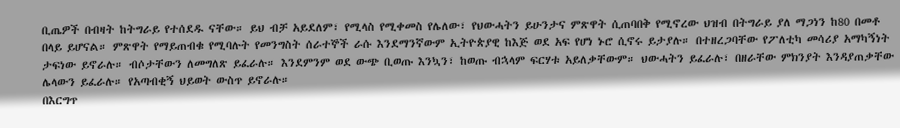ቢጤዎች በብዛት ከትግራይ የተሰደዱ ናቸው። ይህ ብቻ አይደለም፣ የሚላስ የሚቀመስ የሌለው፣ የህውሓትን ይሁንታና ምጽዋት ሲጠባበቅ የሚኖረው ህዝብ በትግራይ ያለ ማጋነን ከ80 በመቶ በላይ ይሆናል። ምጽዋት የማይጠብቁ የሚባሉት የመንግስት ሰራተኞች ራሱ እንደማንኛውም ኢትዮጵያዊ ከእጅ ወደ አፍ የሆነ ኑሮ ሲኖሩ ይታያሉ። በተዘረጋባቸው የፖለቲካ መሳሪያ አማካኝነት ታፍነው ይኖራሉ። ብሶታቸውን ለመግለጽ ይፈራሉ። እንደምንም ወደ ውጭ ቢወጡ እንኳን፣ ከወጡ ብኋላም ፍርሃቱ አይለቃቸውም። ህውሓትን ይፈራሉ፣ በዘራቸው ምክንያት እንዳያጠቃቸው ሌላውን ይፈራሉ። የአጣብቂኝ ህይወት ውስጥ ይኖራሉ።
በእርግጥ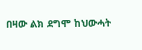በዛው ልክ ደግሞ ከህውሓት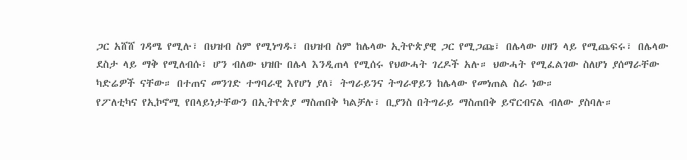ጋር አሸሸ ገዳሜ የሚሉ፣ በህዝብ ስም የሚነግዱ፣ በህዝብ ስም ከሌላው ኢትዮጵያዊ ጋር የሚጋጩ፣ በሌላው ሀዘን ላይ የሚጨፍሩ፣ በሌላው ደስታ ላይ ማቅ የሚለብሱ፣ ሆን ብለው ህዝቡ በሌላ እንዲጠላ የሚሰሩ የህውሓት ገረዶች አሉ። ህውሓት የሚፈልገው ስለሆነ ያሰማራቸው ካድሬዎች ናቸው። በተጠና መንገድ ተግባራዊ እየሆነ ያለ፣ ትግራይንና ትግራዋይን ከሌላው የመነጠል ስራ ነው።
የፖለቲካና የኢኮኖሚ የበላይነታቸውን በኢትዮጵያ ማስጠበቅ ካልቻሉ፣ ቢያንስ በትግራይ ማስጠበቅ ይኖርብናል ብለው ያስባሉ።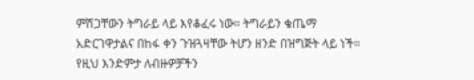ምሽጋቸውን ትግራይ ላይ እየቆፈሩ ነው። ትግራይን ቄጤማ አድርገዋታልና በከፋ ቀን ጉዝጓዛቸው ትሆን ዘንድ በዝግጅት ላይ ነች። የዚህ እንድምታ ለብዙዎቻችን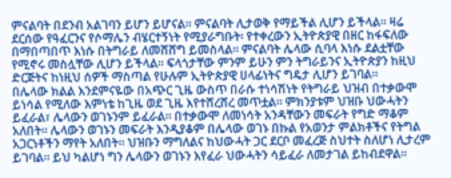ምናልባት በደንብ አልገባን ይሆን ይሆናል። ምናልባት ሊታወቅ የማይችል ሊሆን ይችላል። ዛሬ ደርሰው የዓፈርንና የሶማሌን ብሄርተኝነት የሚያራግቡት፡ የተቀረውን ኢትዮጵያዊ በዘር ከፋፍለው በማበጣበጥ እነሱ በትግራይ ለመሸሸግ ይመስላል። ምናልባት ሌላው ሲባላ እነሱ ደልቷቸው የሚኖሩ መስሏቸው ሊሆን ይችላል። ፍላጎታቸው ምንም ይሁን ምን ትግራይንና ኢትዮጵያን ከዚህ ድርጅትና ከነዚህ ሰዎች ማስጣል የሁሉም ኢትዮጵያዊ ሀላፊነትና ግዴታ ሊሆን ይገባል።
በሌላው ክልል እንደምናዬው በአጭር ጊዜ ውስጥ በራሱ ተነሳሽነት የትግራይ ህዝብ በተቃውሞ ይነሳል የሚለው እምነቴ ከጊዜ ወደ ጊዜ እየተሸረሸረ መጥቷል። ምክንያቱም ህዝቡ ህውሓትን ይፈራል፣ ሌላውን ወገኑንም ይፈራል። በተቃውሞ ለመነሳት አንዳቸውን መፍራት የግድ ማቆም አለበት። ሌላውን ወገኑን መፍራት እንዲያቆም በሌላው ወገኑ በኩል የአወንታ ምልክቶችና የትግል አጋርነቶችን ማየት አለበት። ህዝቡን ማግለልና ከህውሓት ጋር ደርቦ መፈረጅ ስህተት ስለሆነ ሊታረም ይገባል። ይህ ካልሆነ ግን ሌላውን ወገኑን እየፈራ ህውሓትን ሳይፈራ ለመታገል ይከብደዋል።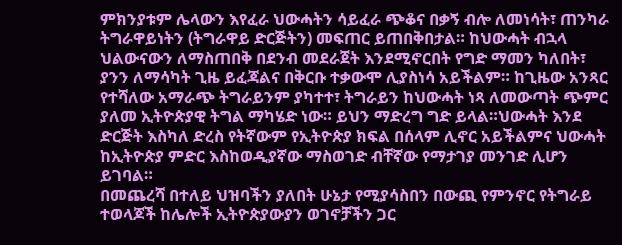ምክንያቱም ሌላውን እየፈራ ህውሓትን ሳይፈራ ጭቆና በቃኝ ብሎ ለመነሳት፣ ጠንካራ ትግራዋይነትን (ትግራዋይ ድርጅትን) መፍጠር ይጠበቅበታል። ከህውሓት ብኋላ ህልውናውን ለማስጠበቅ በደንብ መደራጀት እንደሚኖርበት የግድ ማመን ካለበት፣ ያንን ለማሳካት ጊዜ ይፈጃልና በቅርቡ ተቃውሞ ሊያስነሳ አይችልም። ከጊዜው አንጻር የተሻለው አማራጭ ትግራይንም ያካተተ፣ ትግራይን ከህውሓት ነጻ ለመውጣት ጭምር ያለመ ኢትዮጵያዊ ትግል ማካሄድ ነው። ይህን ማድረግ ግድ ይላል።ህውሓት እንደ ድርጅት እስካለ ድረስ የትኛውም የኢትዮጵያ ክፍል በሰላም ሊኖር አይችልምና ህውሓት ከኢትዮጵያ ምድር እስከወዲያኛው ማስወገድ ብቸኛው የማታገያ መንገድ ሊሆን ይገባል።
በመጨረሻ በተለይ ህዝባችን ያለበት ሁኔታ የሚያሳስበን በውጪ የምንኖር የትግራይ ተወላጆች ከሌሎች ኢትዮጵያውያን ወገኖቻችን ጋር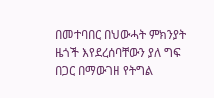በመተባበር በህውሓት ምክንያት ዜጎች እየደረሰባቸውን ያለ ግፍ በጋር በማውገዘ የትግል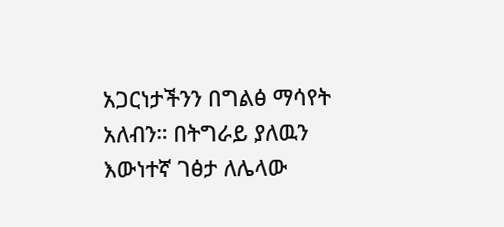አጋርነታችንን በግልፅ ማሳየት አለብን። በትግራይ ያለዉን እውነተኛ ገፅታ ለሌላው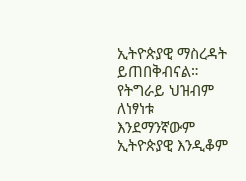ኢትዮጵያዊ ማስረዳት ይጠበቅብናል። የትግራይ ህዝብም ለነፃነቱ እንደማንኛውም ኢትዮጵያዊ እንዲቆም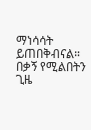ማነሳሳት ይጠበቅብናል። በቃኝ የሚልበትን ጊዜ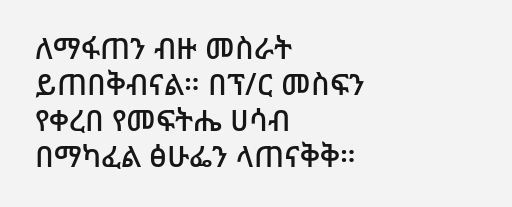ለማፋጠን ብዙ መስራት ይጠበቅብናል። በፕ/ር መስፍን የቀረበ የመፍትሔ ሀሳብ በማካፈል ፅሁፌን ላጠናቅቅ።